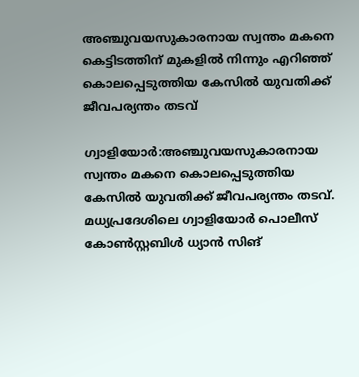അഞ്ചുവയസുകാരനായ സ്വന്തം മകനെ കെട്ടിടത്തിന് മുകളില്‍ നിന്നും എറിഞ്ഞ് കൊലപ്പെടുത്തിയ കേസില്‍ യുവതിക്ക് ജീവപര്യന്തം തടവ്

ഗ്വാളിയോർ:അഞ്ചുവയസുകാരനായ സ്വന്തം മകനെ കൊലപ്പെടുത്തിയ കേസില്‍ യുവതിക്ക് ജീവപര്യന്തം തടവ്. മധ്യപ്രദേശിലെ ഗ്വാളിയോർ പൊലീസ് കോണ്‍സ്റ്റബിള്‍ ധ്യാൻ സിങ്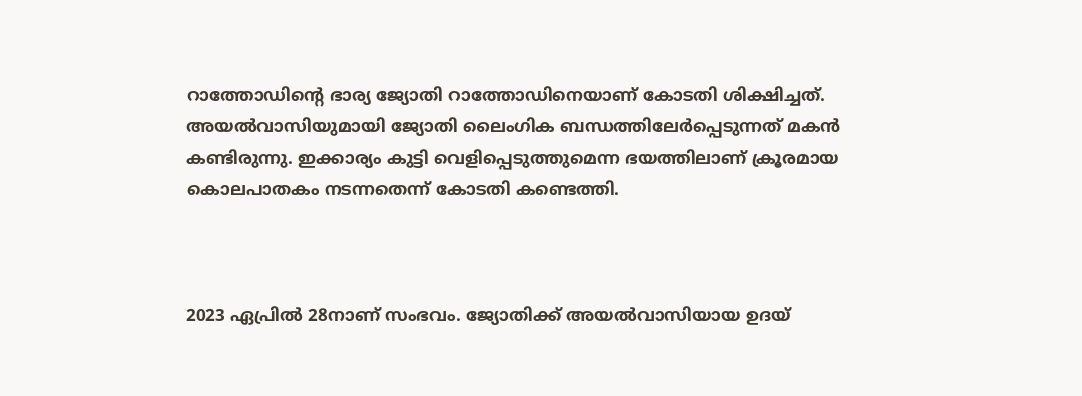റാത്തോഡിന്റെ ഭാര്യ ജ്യോതി റാത്തോഡിനെയാണ് കോടതി ശിക്ഷിച്ചത്. അയല്‍വാസിയുമായി ജ്യോതി ലൈംഗിക ബന്ധത്തിലേർപ്പെടുന്നത് മകൻ കണ്ടിരുന്നു. ഇക്കാര്യം കുട്ടി വെളിപ്പെടുത്തുമെന്ന ഭയത്തിലാണ് ക്രൂരമായ കൊലപാതകം നടന്നതെന്ന് കോടതി കണ്ടെത്തി.



2023 ഏപ്രില്‍ 28നാണ് സംഭവം. ജ്യോതിക്ക് അയല്‍വാസിയായ ഉദയ്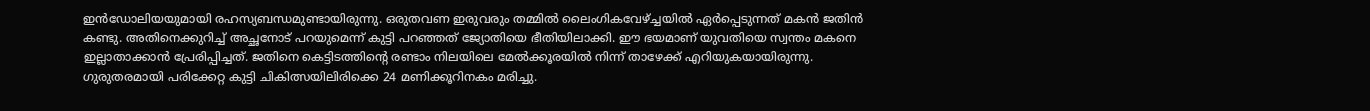ഇൻഡോലിയയുമായി രഹസ്യബന്ധമുണ്ടായിരുന്നു. ഒരുതവണ ഇരുവരും തമ്മില്‍ ലൈംഗികവേഴ്ച്ചയില്‍ ഏർപ്പെടുന്നത് മകൻ ജതിൻ കണ്ടു. അതിനെക്കുറിച്ച്‌ അച്ഛനോട് പറയുമെന്ന് കുട്ടി പറഞ്ഞത് ജ്യോതിയെ ഭീതിയിലാക്കി. ഈ ഭയമാണ് യുവതിയെ സ്വന്തം മകനെ ഇല്ലാതാക്കാൻ പ്രേരിപ്പിച്ചത്. ജതിനെ കെട്ടിടത്തിന്റെ രണ്ടാം നിലയിലെ മേല്‍ക്കൂരയില്‍ നിന്ന് താഴേക്ക് എറിയുകയായിരുന്നു. ഗുരുതരമായി പരിക്കേറ്റ കുട്ടി ചികിത്സയിലിരിക്കെ 24 മണിക്കൂറിനകം മരിച്ചു.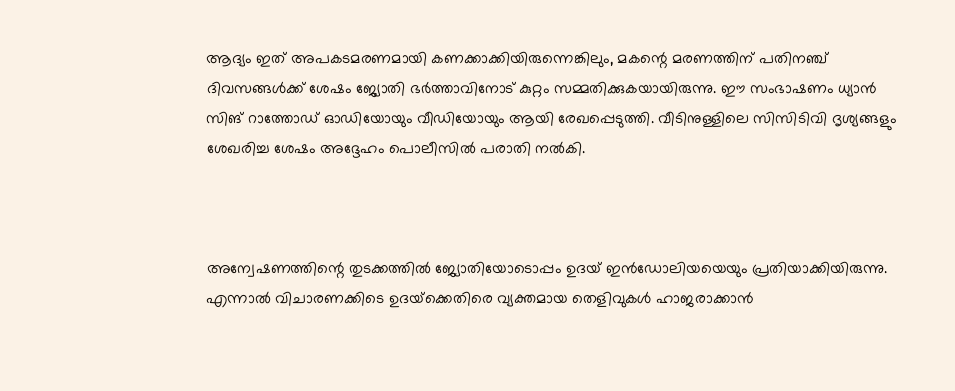ആദ്യം ഇത് അപകടമരണമായി കണക്കാക്കിയിരുന്നെങ്കിലും, മകന്റെ മരണത്തിന് പതിനഞ്ച് ദിവസങ്ങള്‍ക്ക് ശേഷം ജ്യോതി ഭർത്താവിനോട് കുറ്റം സമ്മതിക്കുകയായിരുന്നു. ഈ സംഭാഷണം ധ്യാൻ സിങ് റാത്തോഡ് ഓഡിയോയും വീഡിയോയും ആയി രേഖപ്പെടുത്തി. വീടിനുള്ളിലെ സിസിടിവി ദൃശ്യങ്ങളും ശേഖരിച്ച ശേഷം അദ്ദേഹം പൊലീസില്‍ പരാതി നല്‍കി.



അന്വേഷണത്തിന്റെ തുടക്കത്തില്‍ ജ്യോതിയോടൊപ്പം ഉദയ് ഇൻഡോലിയയെയും പ്രതിയാക്കിയിരുന്നു. എന്നാല്‍ വിചാരണക്കിടെ ഉദയ്‌ക്കെതിരെ വ്യക്തമായ തെളിവുകള്‍ ഹാജരാക്കാൻ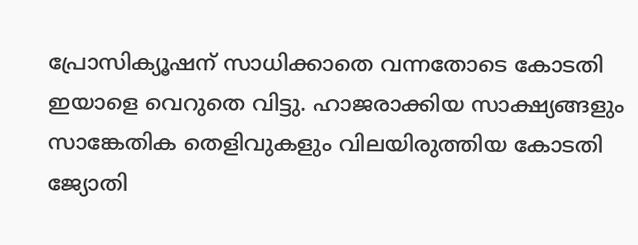പ്രോസിക്യൂഷന് സാധിക്കാതെ വന്നതോടെ കോടതി ഇയാളെ വെറുതെ വിട്ടു. ഹാജരാക്കിയ സാക്ഷ്യങ്ങളും സാങ്കേതിക തെളിവുകളും വിലയിരുത്തിയ കോടതി ജ്യോതി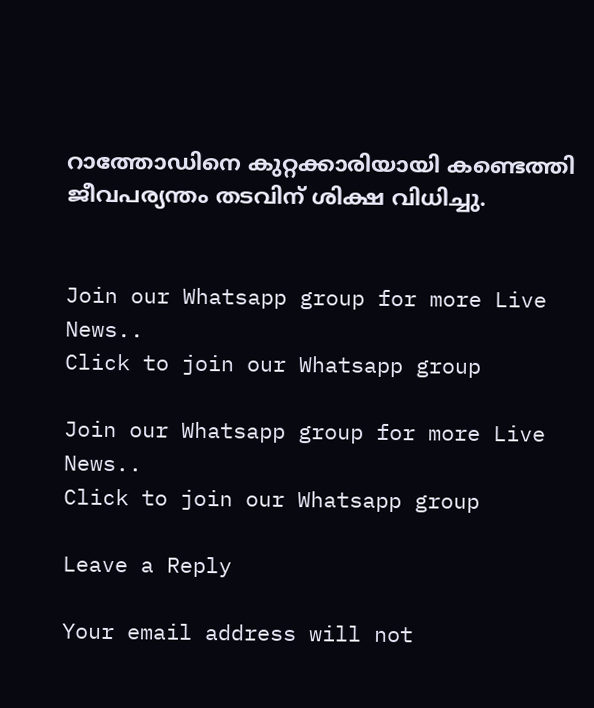റാത്തോഡിനെ കുറ്റക്കാരിയായി കണ്ടെത്തി ജീവപര്യന്തം തടവിന് ശിക്ഷ വിധിച്ചു.


Join our Whatsapp group for more Live News..
Click to join our Whatsapp group

Join our Whatsapp group for more Live News..
Click to join our Whatsapp group

Leave a Reply

Your email address will not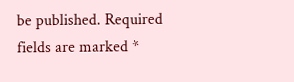be published. Required fields are marked *